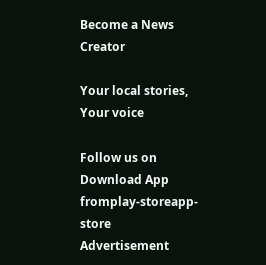Become a News Creator

Your local stories, Your voice

Follow us on
Download App fromplay-storeapp-store
Advertisement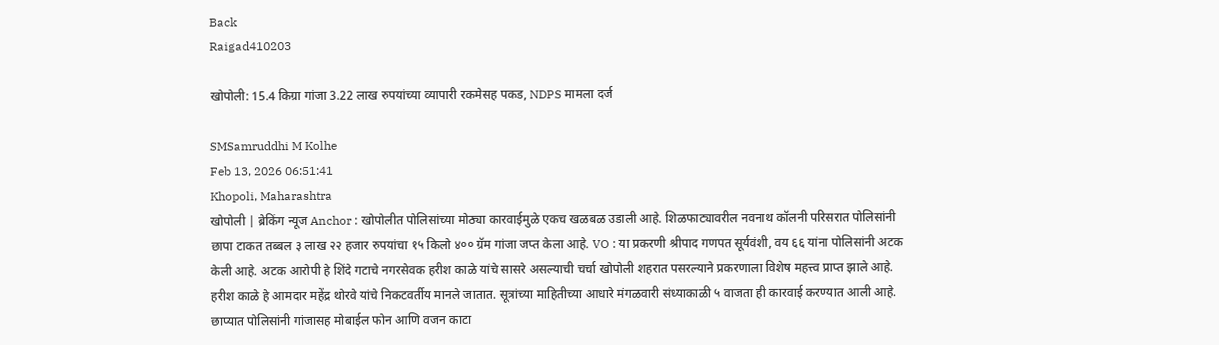Back
Raigad410203

खोपोली: 15.4 किग्रा गांजा 3.22 लाख रुपयांच्या व्यापारी रकमेसह पकड, NDPS मामला दर्ज

SMSamruddhi M Kolhe
Feb 13, 2026 06:51:41
Khopoli, Maharashtra
खोपोली | ब्रेकिंग न्यूज Anchor : खोपोलीत पोलिसांच्या मोठ्या कारवाईमुळे एकच खळबळ उडाली आहे. शिळफाट्यावरील नवनाथ कॉलनी परिसरात पोलिसांनी छापा टाकत तब्बल ३ लाख २२ हजार रुपयांचा १५ किलो ४०० ग्रॅम गांजा जप्त केला आहे. VO : या प्रकरणी श्रीपाद गणपत सूर्यवंशी, वय ६६ यांना पोलिसांनी अटक केली आहे. अटक आरोपी हे शिंदे गटाचे नगरसेवक हरीश काळे यांचे सासरे असल्याची चर्चा खोपोली शहरात पसरल्याने प्रकरणाला विशेष महत्त्व प्राप्त झाले आहे. हरीश काळे हे आमदार महेंद्र थोरवे यांचे निकटवर्तीय मानले जातात. सूत्रांच्या माहितीच्या आधारे मंगळवारी संध्याकाळी ५ वाजता ही कारवाई करण्यात आली आहे. छाप्यात पोलिसांनी गांजासह मोबाईल फोन आणि वजन काटा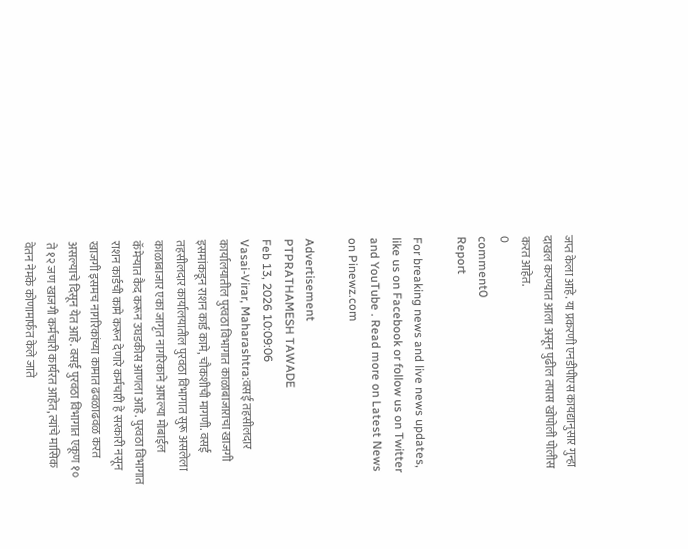जप्त केला आहे. या प्रकरणी एनडीपीएस कायद्यानुसार गुन्हा दाखल करण्यात आला असून पुढील तपास खोपोली पोलीस करत आहेत.
0
comment0
Report

For breaking news and live news updates, like us on Facebook or follow us on Twitter and YouTube . Read more on Latest News on Pinewz.com

Advertisement
PTPRATHAMESH TAWADE
Feb 13, 2026 10:09:06
Vasai-Virar, Maharashtra:वसई तहसीलदार कार्यालयातील पुरवठा विभागात काळाबाजाराचा खाजगी इसमांकडून राशन कार्ड कामे, चौकशीची मागणी. वसई तहसीलदार कार्यालयातील पुरवठा विभागात सुरू असलेला काळाबाजार एका जागृत नागरिकाने आपल्या मोबाईल कॅमेऱ्यात कैद करून उघडकीस आणला आहे. पुरवठा विभागात राशन कार्डची कामे करून देणारे कर्मचारी हे सरकारी नसून खाजगी इसमच नागरिकांच्या कामात ढवळाढवळ करत असल्याचे दिसून येत आहे. वसई पुरवठा विभागात एकूण १० ते १२ जण खाजगी कर्मचारी कार्यरत आहेत, त्यांचे मासिक वेतन नेमके कोणामार्फत केले जाते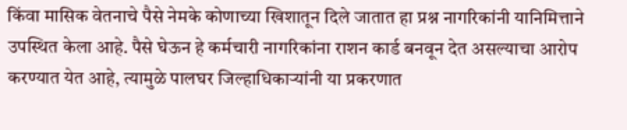किंवा मासिक वेतनाचे पैसे नेमके कोणाच्या खिशातून दिले जातात हा प्रश्न नागरिकांनी यानिमित्ताने उपस्थित केला आहे. पैसे घेऊन हे कर्मचारी नागरिकांना राशन कार्ड बनवून देत असल्याचा आरोप करण्यात येत आहे, त्यामुळे पालघर जिल्हाधिकाऱ्यांनी या प्रकरणात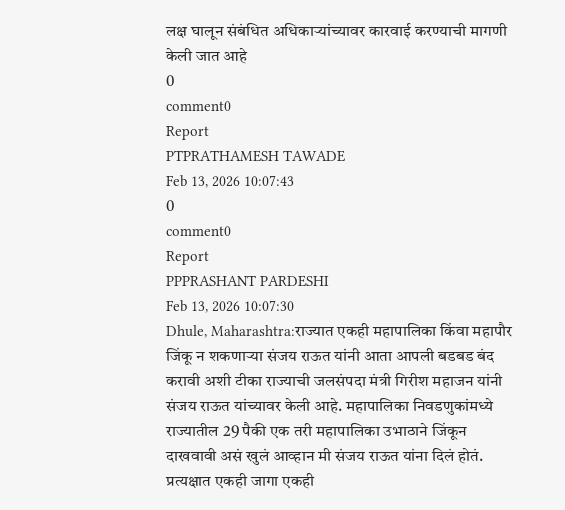लक्ष घालून संबंधित अधिकाऱ्यांच्यावर कारवाई करण्याची मागणी केली जात आहे
0
comment0
Report
PTPRATHAMESH TAWADE
Feb 13, 2026 10:07:43
0
comment0
Report
PPPRASHANT PARDESHI
Feb 13, 2026 10:07:30
Dhule, Maharashtra:राज्यात एकही महापालिका किंवा महापौर जिंकू न शकणाऱ्या संजय राऊत यांनी आता आपली बडबड बंद करावी अशी टीका राज्याची जलसंपदा मंत्री गिरीश महाजन यांनी संजय राऊत यांच्यावर केली आहे. महापालिका निवडणुकांमध्ये राज्यातील 29 पैकी एक तरी महापालिका उभाठाने जिंकून दाखवावी असं खुलं आव्हान मी संजय राऊत यांना दिलं होतं. प्रत्यक्षात एकही जागा एकही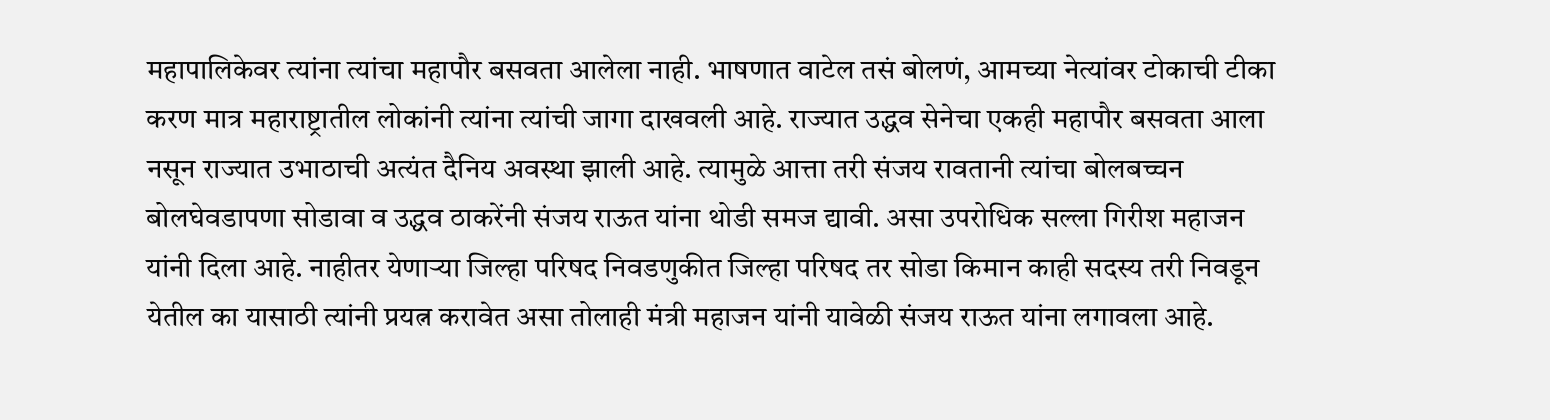महापालिकेवर त्यांना त्यांचा महापौर बसवता आलेला नाही. भाषणात वाटेल तसं बोलणं, आमच्या नेत्यांवर टोकाची टीका करण मात्र महाराष्ट्रातील लोकांनी त्यांना त्यांची जागा दाखवली आहे. राज्यात उद्धव सेनेचा एकही महापौर बसवता आला नसून राज्यात उभाठाची अत्यंत दैनिय अवस्था झाली आहे. त्यामुळे आत्ता तरी संजय रावतानी त्यांचा बोलबच्चन बोलघेवडापणा सोडावा व उद्धव ठाकरेंनी संजय राऊत यांना थोडी समज द्यावी. असा उपरोधिक सल्ला गिरीश महाजन यांनी दिला आहे. नाहीतर येणाऱ्या जिल्हा परिषद निवडणुकीत जिल्हा परिषद तर सोडा किमान काही सदस्य तरी निवडून येतील का यासाठी त्यांनी प्रयत्न करावेत असा तोलाही मंत्री महाजन यांनी यावेळी संजय राऊत यांना लगावला आहे.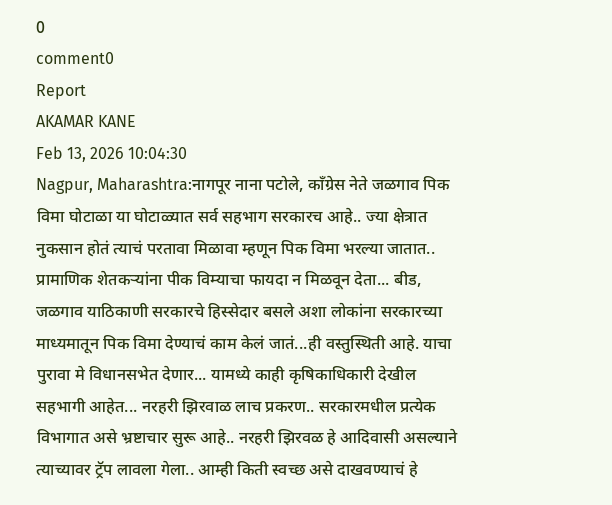0
comment0
Report
AKAMAR KANE
Feb 13, 2026 10:04:30
Nagpur, Maharashtra:नागपूर नाना पटोले, काँग्रेस नेते जळगाव पिक विमा घोटाळा या घोटाळ्यात सर्व सहभाग सरकारच आहे.. ज्या क्षेत्रात नुकसान होतं त्याचं परतावा मिळावा म्हणून पिक विमा भरल्या जातात.. प्रामाणिक शेतकऱ्यांना पीक विम्याचा फायदा न मिळवून देता... बीड, जळगाव याठिकाणी सरकारचे हिस्सेदार बसले अशा लोकांना सरकारच्या माध्यमातून पिक विमा देण्याचं काम केलं जातं...ही वस्तुस्थिती आहे. याचा पुरावा मे विधानसभेत देणार... यामध्ये काही कृषिकाधिकारी देखील सहभागी आहेत... नरहरी झिरवाळ लाच प्रकरण.. सरकारमधील प्रत्येक विभागात असे भ्रष्टाचार सुरू आहे.. नरहरी झिरवळ हे आदिवासी असल्याने त्याच्यावर ट्रॅप लावला गेला.. आम्ही किती स्वच्छ असे दाखवण्याचं हे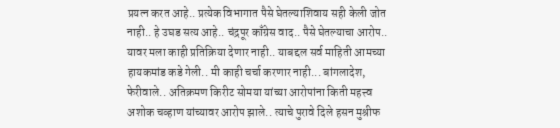प्रयत्न करत आहे.. प्रत्येक विभागात पैसे घेतल्याशिवाय सही केली जोत नाही.. हे उघड सत्य आहे.. चंद्रपूर काँग्रेस वाद.. पैसे घेतल्याचा आरोप.. यावर मला काही प्रतिक्रिया देणार नाही.. याबद्दल सर्व माहिती आमच्या हायकमांड कडे गेली.. मी काही चर्चा करणार नाही... बांगलादेश, फेरीवाले.. अतिक्रमण किरीट सोमया यांच्या आरोपांना किती महत्त्व अशोक चव्हाण यांच्यावर आरोप झाले.. त्याचे पुरावे दिले हसन मुश्रीफ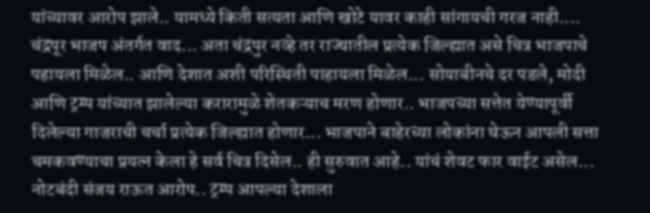यांच्यावर आरोप झाले.. यामध्ये किती सत्यता आणि खोटे यावर काही सांगायची गरज नाही.... चंद्रपूर भाजप अंतर्गत वाद... अता चंद्रपुर नव्हे तर राज्यातील प्रत्येक जिल्ह्यात असे चित्र भाजपाचे पहायला मिळेल.. आणि देशात अशी परिस्थिती पाहायला मिळेल... सोयाबीनचे दर पडले, मोदी आणि ट्रम्प यांच्यात झालेल्या करारामुळे शेतकऱ्याच मरण होणार.. भाजपच्या सत्तेत येण्यापूर्वी दिलेल्या गाजराची चर्चा प्रत्येक जिल्ह्यात होणार... भाजपाने बाहेरच्या लोकांना घेऊन आपली सत्ता चमकवण्याचा प्रयत्न केला हे सर्व चित्र दिसेल.. ही सुरुवात आहे.. यांचं शेवट फार वाईट असेल... नोटबंदी संजय राऊत आरोप.. ट्रम्प आपल्या देशाला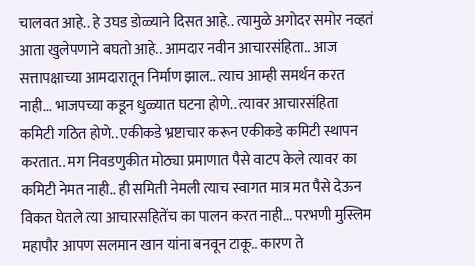चालवत आहे.. हे उघड डोळ्याने दिसत आहे.. त्यामुळे अगोदर समोर नव्हतं आता खुलेपणाने बघतो आहे.. आमदार नवीन आचारसंहिता.. आज सत्तापक्षाच्या आमदारातून निर्माण झाल.. त्याच आम्ही समर्थन करत नाही... भाजपच्या कडून धुळ्यात घटना होणे.. त्यावर आचारसंहिता कमिटी गठित होणे.. एकीकडे भ्रष्टाचार करून एकीकडे कमिटी स्थापन करतात.. मग निवडणुकीत मोठ्या प्रमाणात पैसे वाटप केले त्यावर का कमिटी नेमत नाही.. ही समिती नेमली त्याच स्वागत मात्र मत पैसे देऊन विकत घेतले त्या आचारसहितेंच का पालन करत नाही... परभणी मुस्लिम महापौर आपण सलमान खान यांना बनवून टाकू.. कारण ते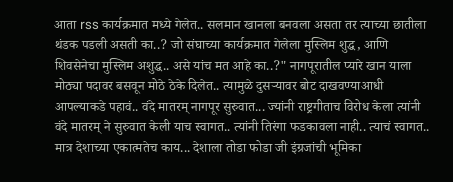आता rss कार्यक्रमात मध्ये गेलेत.. सलमान खानला बनवला असता तर त्याच्या छातीला थंडक पडली असती का..? जो संघाच्या कार्यक्रमात गेलेला मुस्लिम शुद्ध, आणि शिवसेनेचा मुस्लिम अशुद्ध.. असे यांच मत आहे का..?" नागपूरातील प्यारे खान याला मोठ्या पदावर बसवून मोठे ठेके दिलेत.. त्यामुळे दुसऱ्यावर बोट दाखवण्याआधी आपल्याकडे पहावं.. वंदे मातरम् नागपूर सुरुवात... ज्यांनी राष्ट्रगीताच विरोध केला त्यांनी वंदे मातरम् ने सुरुवात केली याच स्वागत.. त्यांनी तिरंगा फडकावला नाही.. त्याचं स्वागत.. मात्र देशाच्या एकात्मतेच काय... देशाला तोडा फोडा जी इंग्रजांची भूमिका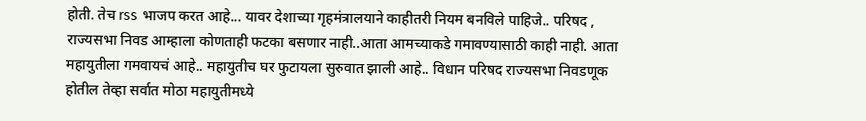होती. तेच rss भाजप करत आहे... यावर देशाच्या गृहमंत्रालयाने काहीतरी नियम बनविले पाहिजे.. परिषद , राज्यसभा निवड आम्हाला कोणताही फटका बसणार नाही..आता आमच्याकडे गमावण्यासाठी काही नाही. आता महायुतीला गमवायचं आहे.. महायुतीच घर फुटायला सुरुवात झाली आहे.. विधान परिषद राज्यसभा निवडणूक होतील तेव्हा सर्वात मोठा महायुतीमध्ये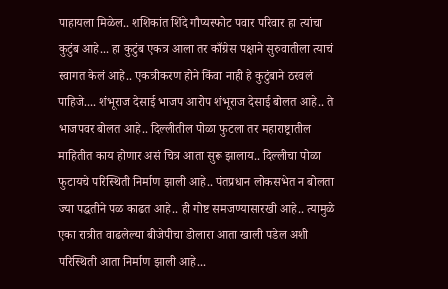पाहायला मिळेल.. शशिकांत शिंदे गौप्यस्फोट पवार परिवार हा त्यांचा कुटुंब आहे... हा कुटुंब एकत्र आला तर काँग्रेस पक्षाने सुरुवातीला त्याचं स्वागत केलं आहे.. एकत्रीकरण होने किंवा नाही हे कुटुंबाने ठरवलं पाहिजे.... शंभूराज देसाई भाजप आरोप शंभूराज देसाई बोलत आहे.. ते भाजपवर बोलत आहे.. दिल्लीतील पोळा फुटला तर महाराष्ट्रातील माहितीत काय होणार असं चित्र आता सुरू झालाय.. दिल्लीचा पोळा फुटायचे परिस्थिती निर्माण झाली आहे.. पंतप्रधान लोकसभेत न बोलता ज्या पद्धतीने पळ काढत आहे.. ही गोष्ट समजण्यासारखी आहे.. त्यामुळे एका रात्रीत वाढलेल्या बीजेपीचा डोलारा आता खाली पडेल अशी परिस्थिती आता निर्माण झाली आहे...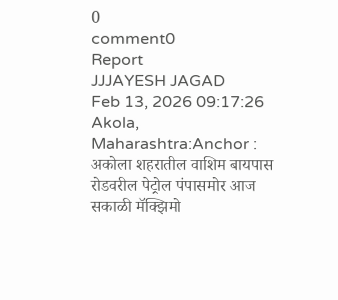0
comment0
Report
JJJAYESH JAGAD
Feb 13, 2026 09:17:26
Akola, Maharashtra:Anchor : अकोला शहरातील वाशिम बायपास रोडवरील पेट्रोल पंपासमोर आज सकाळी मॅक्झिमो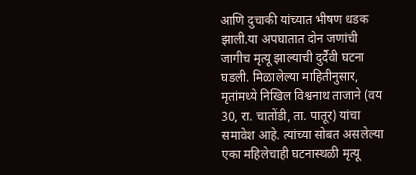आणि दुचाकी यांच्यात भीषण धडक झाली.या अपघातात दोन जणांची जागीच मृत्यू झाल्याची दुर्दैवी घटना घडली. मिळालेल्या माहितीनुसार, मृतांमध्ये निखिल विश्वनाथ ताजाने (वय 30, रा. चातोंडी, ता. पातूर) यांचा समावेश आहे. त्यांच्या सोबत असलेल्या एका महिलेचाही घटनास्थळी मृत्यू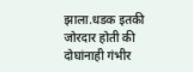झाला.धडक इतकी जोरदार होती की दोघांनाही गंभीर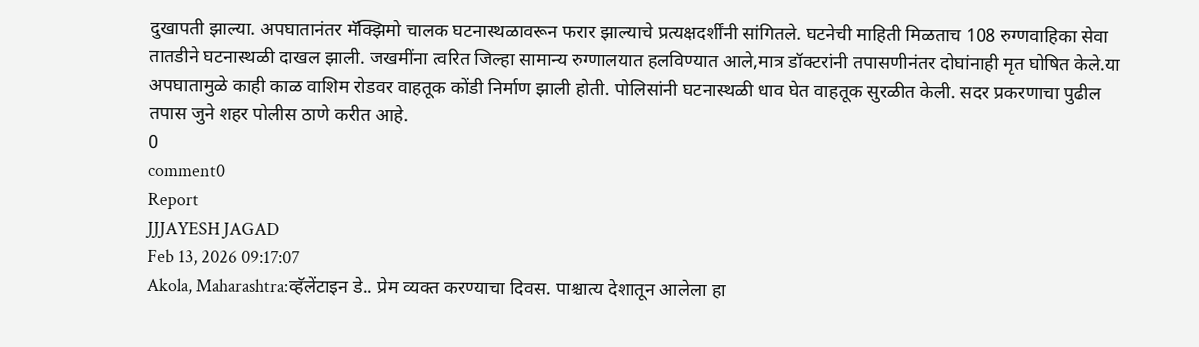दुखापती झाल्या. अपघातानंतर मॅक्झिमो चालक घटनास्थळावरून फरार झाल्याचे प्रत्यक्षदर्शींनी सांगितले. घटनेची माहिती मिळताच 108 रुग्णवाहिका सेवा तातडीने घटनास्थळी दाखल झाली. जखमींना त्वरित जिल्हा सामान्य रुग्णालयात हलविण्यात आले,मात्र डॉक्टरांनी तपासणीनंतर दोघांनाही मृत घोषित केले.या अपघातामुळे काही काळ वाशिम रोडवर वाहतूक कोंडी निर्माण झाली होती. पोलिसांनी घटनास्थळी धाव घेत वाहतूक सुरळीत केली. सदर प्रकरणाचा पुढील तपास जुने शहर पोलीस ठाणे करीत आहे.
0
comment0
Report
JJJAYESH JAGAD
Feb 13, 2026 09:17:07
Akola, Maharashtra:व्हॅलेंटाइन डे.. प्रेम व्यक्त करण्याचा दिवस. पाश्चात्य देशातून आलेला हा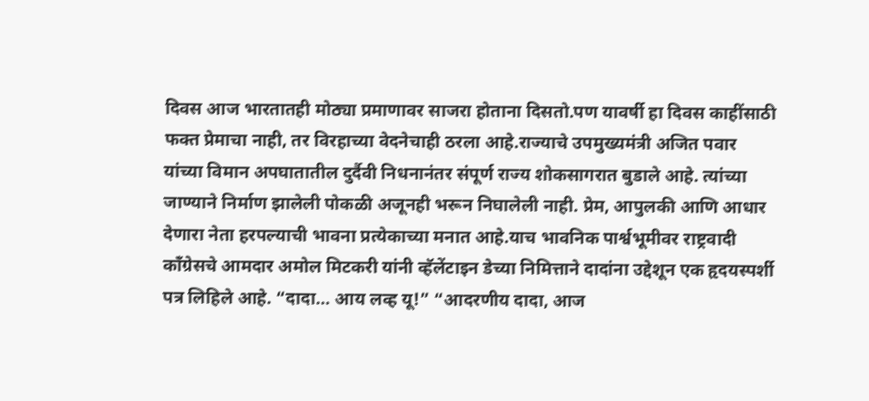दिवस आज भारतातही मोठ्या प्रमाणावर साजरा होताना दिसतो.पण यावर्षी हा दिवस काहींसाठी फक्त प्रेमाचा नाही, तर विरहाच्या वेदनेचाही ठरला आहे.राज्याचे उपमुख्यमंत्री अजित पवार यांच्या विमान अपघातातील दुर्दैवी निधनानंतर संपूर्ण राज्य शोकसागरात बुडाले आहे. त्यांच्या जाण्याने निर्माण झालेली पोकळी अजूनही भरून निघालेली नाही. प्रेम, आपुलकी आणि आधार देणारा नेता हरपल्याची भावना प्रत्येकाच्या मनात आहे.याच भावनिक पार्श्वभूमीवर राष्ट्रवादी काँग्रेसचे आमदार अमोल मिटकरी यांनी व्हॅलेंटाइन डेच्या निमित्ताने दादांना उद्देशून एक हृदयस्पर्शी पत्र लिहिले आहे. “दादा… आय लव्ह यू!” “आदरणीय दादा, आज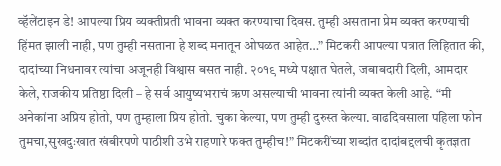व्हॅलेंटाइन डे! आपल्या प्रिय व्यक्तीप्रती भावना व्यक्त करण्याचा दिवस. तुम्ही असताना प्रेम व्यक्त करण्याची हिंमत झाली नाही, पण तुम्ही नसताना हे शब्द मनातून ओघळत आहेत…” मिटकरी आपल्या पत्रात लिहितात की, दादांच्या निधनावर त्यांचा अजूनही विश्वास बसत नाही. २०१९ मध्ये पक्षात घेतले, जबाबदारी दिली, आमदार केले, राजकीय प्रतिष्ठा दिली – हे सर्व आयुष्यभराचं ऋण असल्याची भावना त्यांनी व्यक्त केली आहे. “मी अनेकांना अप्रिय होतो, पण तुम्हाला प्रिय होतो. चुका केल्या, पण तुम्ही दुरुस्त केल्या. वाढदिवसाला पहिला फोन तुमचा,सुखदुःखात खंबीरपणे पाठीशी उभे राहणारे फक्त तुम्हीच!” मिटकरींच्या शब्दांत दादांबद्दलची कृतज्ञता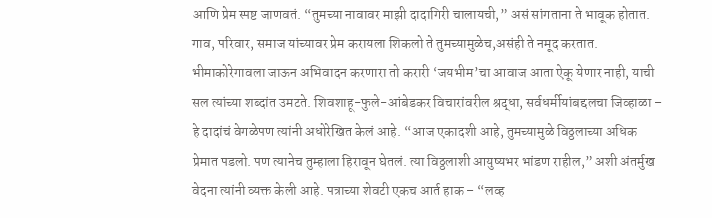आणि प्रेम स्पष्ट जाणवतं. “तुमच्या नावावर माझी दादागिरी चालायची,” असं सांगताना ते भावूक होतात. गाव, परिवार, समाज यांच्यावर प्रेम करायला शिकलो ते तुमच्यामुळेच,असंही ते नमूद करतात. भीमाकोरेगावला जाऊन अभिवादन करणारा तो करारी ‘जयभीम’चा आवाज आता ऐकू येणार नाही, याची सल त्यांच्या शब्दांत उमटते. शिवशाहू-फुले-आंबेडकर विचारांवरील श्रद्धा, सर्वधर्मीयांबद्दलचा जिव्हाळा – हे दादांचं वेगळेपण त्यांनी अधोरेखित केलं आहे. “आज एकादशी आहे, तुमच्यामुळे विठ्ठलाच्या अधिक प्रेमात पडलो. पण त्यानेच तुम्हाला हिरावून घेतलं. त्या विठ्ठलाशी आयुष्यभर भांडण राहील,” अशी अंतर्मुख वेदना त्यांनी व्यक्त केली आहे. पत्राच्या शेवटी एकच आर्त हाक – “लव्ह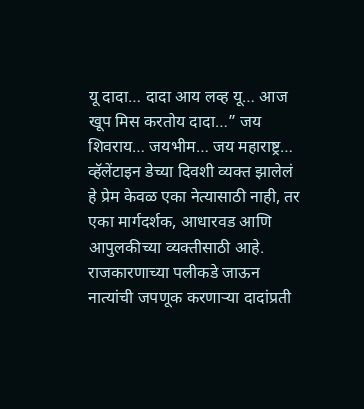यू दादा… दादा आय लव्ह यू… आज खूप मिस करतोय दादा…” जय शिवराय… जयभीम… जय महाराष्ट्र… व्हॅलेंटाइन डेच्या दिवशी व्यक्त झालेलं हे प्रेम केवळ एका नेत्यासाठी नाही, तर एका मार्गदर्शक, आधारवड आणि आपुलकीच्या व्यक्तीसाठी आहे. राजकारणाच्या पलीकडे जाऊन नात्यांची जपणूक करणाऱ्या दादांप्रती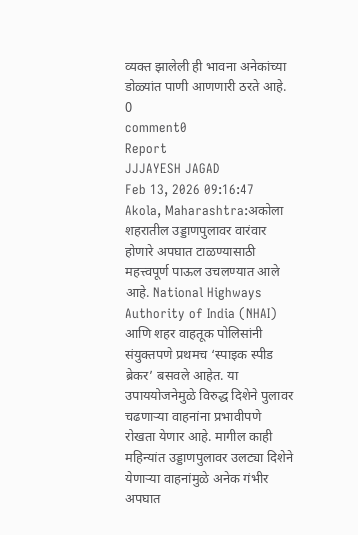व्यक्त झालेली ही भावना अनेकांच्या डोळ्यांत पाणी आणणारी ठरते आहे.
0
comment0
Report
JJJAYESH JAGAD
Feb 13, 2026 09:16:47
Akola, Maharashtra:अकोला शहरातील उड्डाणपुलावर वारंवार होणारे अपघात टाळण्यासाठी महत्त्वपूर्ण पाऊल उचलण्यात आले आहे. National Highways Authority of India (NHAI) आणि शहर वाहतूक पोलिसांनी संयुक्तपणे प्रथमच ‘स्पाइक स्पीड ब्रेकर’ बसवले आहेत. या उपाययोजनेमुळे विरुद्ध दिशेने पुलावर चढणाऱ्या वाहनांना प्रभावीपणे रोखता येणार आहे. मागील काही महिन्यांत उड्डाणपुलावर उलट्या दिशेने येणाऱ्या वाहनांमुळे अनेक गंभीर अपघात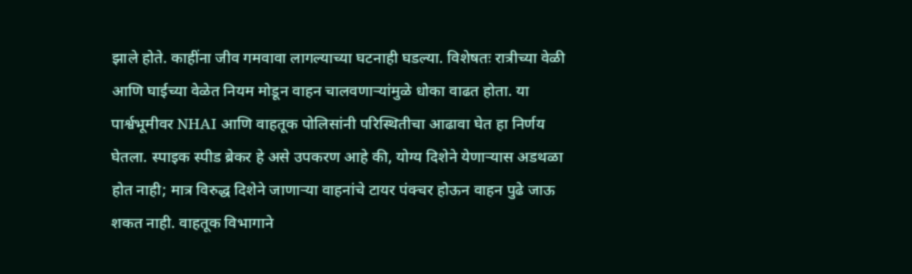झाले होते. काहींना जीव गमवावा लागल्याच्या घटनाही घडल्या. विशेषतः रात्रीच्या वेळी आणि घाईच्या वेळेत नियम मोडून वाहन चालवणाऱ्यांमुळे धोका वाढत होता. या पार्श्वभूमीवर NHAI आणि वाहतूक पोलिसांनी परिस्थितीचा आढावा घेत हा निर्णय घेतला. स्पाइक स्पीड ब्रेकर हे असे उपकरण आहे की, योग्य दिशेने येणाऱ्यास अडथळा होत नाही; मात्र विरुद्ध दिशेने जाणाऱ्या वाहनांचे टायर पंक्चर होऊन वाहन पुढे जाऊ शकत नाही. वाहतूक विभागाने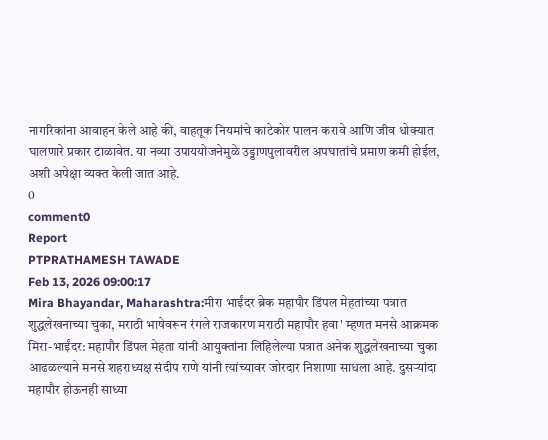नागरिकांना आवाहन केले आहे की, वाहतूक नियमांचे काटेकोर पालन करावे आणि जीव धोक्यात घालणारे प्रकार टाळावेत. या नव्या उपाययोजनेमुळे उड्डाणपुलावरील अपघातांचे प्रमाण कमी होईल, अशी अपेक्षा व्यक्त केली जात आहे.
0
comment0
Report
PTPRATHAMESH TAWADE
Feb 13, 2026 09:00:17
Mira Bhayandar, Maharashtra:मीरा भाईंदर ब्रेक महापौर डिंपल मेहतांच्या पत्रात शुद्धलेखनाच्या चुका, मराठी भाषेवरून रंगले राजकारण मराठी महापौर हवा' म्हणत मनसे आक्रमक मिरा-भाईंदर: महापौर डिंपल मेहता यांनी आयुक्तांना लिहिलेल्या पत्रात अनेक शुद्धलेखनाच्या चुका आढळल्याने मनसे शहराध्यक्ष संदीप राणे यांनी त्यांच्यावर जोरदार निशाणा साधला आहे. दुसऱ्यांदा महापौर होऊनही साध्या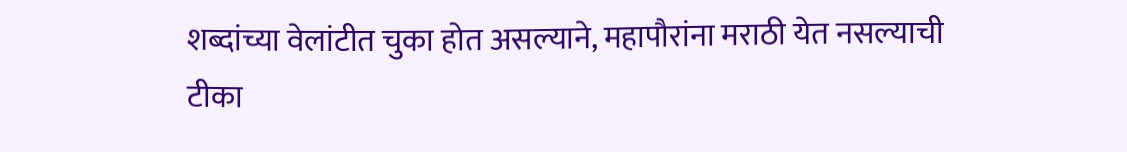शब्दांच्या वेलांटीत चुका होत असल्याने, महापौरांना मराठी येत नसल्याची टीका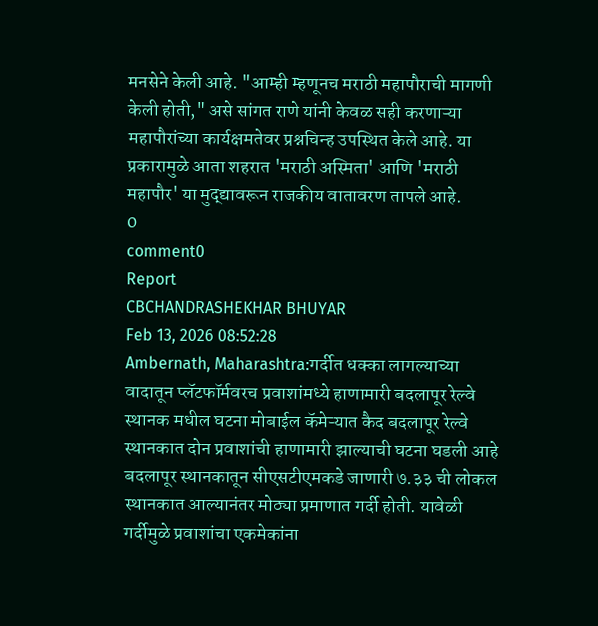मनसेने केली आहे. "आम्ही म्हणूनच मराठी महापौराची मागणी केली होती," असे सांगत राणे यांनी केवळ सही करणाऱ्या महापौरांच्या कार्यक्षमतेवर प्रश्नचिन्ह उपस्थित केले आहे. या प्रकारामुळे आता शहरात 'मराठी अस्मिता' आणि 'मराठी महापौर' या मुद्द्यावरून राजकीय वातावरण तापले आहे.
0
comment0
Report
CBCHANDRASHEKHAR BHUYAR
Feb 13, 2026 08:52:28
Ambernath, Maharashtra:गर्दीत धक्का लागल्याच्या वादातून प्लॅटफॉर्मवरच प्रवाशांमध्ये हाणामारी बदलापूर रेल्वे स्थानक मधील घटना मोबाईल कॅमेऱ्यात कैद बदलापूर रेल्वे स्थानकात दोन प्रवाशांची हाणामारी झाल्याची घटना घडली आहे बदलापूर स्थानकातून सीएसटीएमकडे जाणारी ७.३३ ची लोकल स्थानकात आल्यानंतर मोठ्या प्रमाणात गर्दी होती. यावेळी गर्दीमुळे प्रवाशांचा एकमेकांना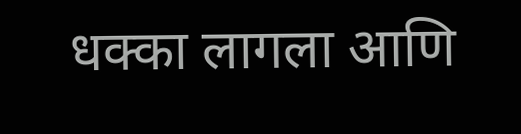धक्का लागला आणि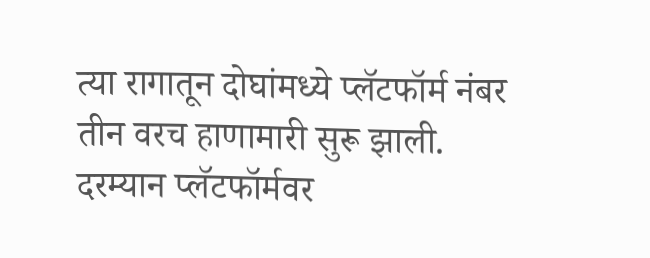त्या रागातून दोघांमध्ये प्लॅटफॉर्म नंबर तीन वरच हाणामारी सुरू झाली. दरम्यान प्लॅटफॉर्मवर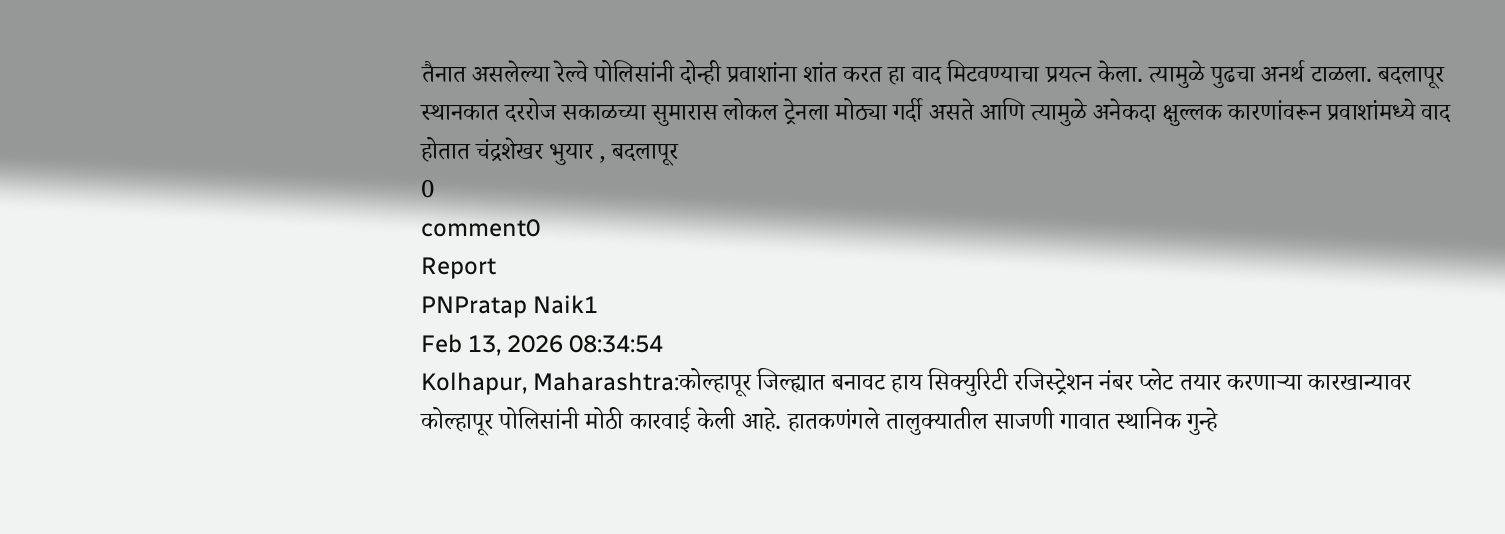तैनात असलेल्या रेल्वे पोलिसांनी दोन्ही प्रवाशांना शांत करत हा वाद मिटवण्याचा प्रयत्न केला. त्यामुळे पुढचा अनर्थ टाळला. बदलापूर स्थानकात दररोज सकाळच्या सुमारास लोकल ट्रेनला मोठ्या गर्दी असते आणि त्यामुळे अनेकदा क्षुल्लक कारणांवरून प्रवाशांमध्ये वाद होतात चंद्रशेखर भुयार , बदलापूर
0
comment0
Report
PNPratap Naik1
Feb 13, 2026 08:34:54
Kolhapur, Maharashtra:कोल्हापूर जिल्ह्यात बनावट हाय सिक्युरिटी रजिस्ट्रेशन नंबर प्लेट तयार करणाऱ्या कारखान्यावर कोल्हापूर पोलिसांनी मोठी कारवाई केली आहे. हातकणंगले तालुक्यातील साजणी गावात स्थानिक गुन्हे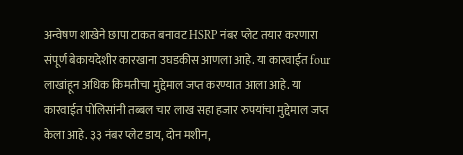अन्वेषण शाखेने छापा टाकत बनावट HSRP नंबर प्लेट तयार करणारा संपूर्ण बेकायदेशीर कारखाना उघडकीस आणला आहे. या कारवाईत four लाखांहून अधिक किमतीचा मुद्देमाल जप्त करण्यात आला आहे. या कारवाईत पोलिसांनी तब्बल चार लाख सहा हजार रुपयांचा मुद्देमाल जप्त केला आहे. ३३ नंबर प्लेट डाय, दोन मशीन,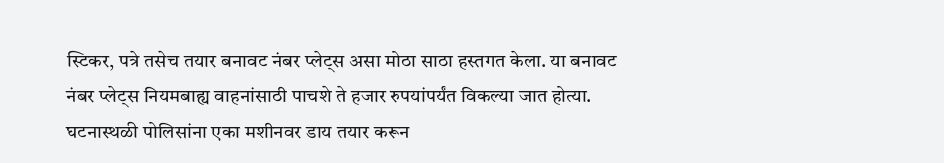स्टिकर, पत्रे तसेच तयार बनावट नंबर प्लेट्स असा मोठा साठा हस्तगत केला. या बनावट नंबर प्लेट्स नियमबाह्य वाहनांसाठी पाचशे ते हजार रुपयांपर्यंत विकल्या जात होत्या. घटनास्थळी पोलिसांना एका मशीनवर डाय तयार करून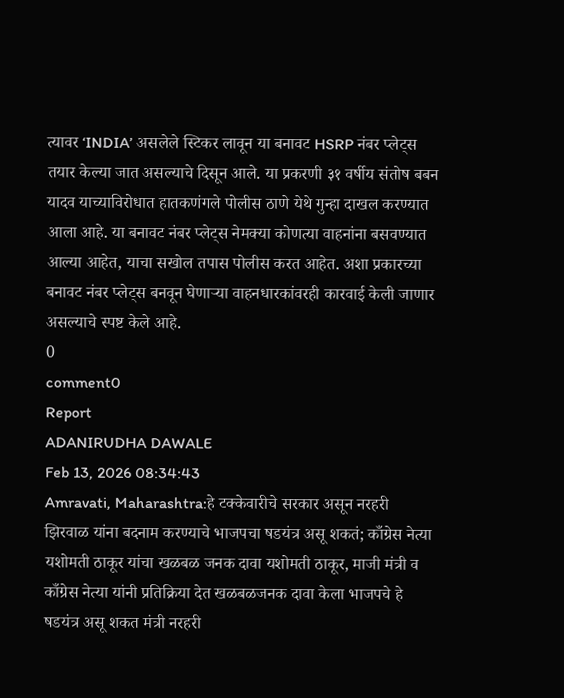त्यावर ‘INDIA’ असलेले स्टिकर लावून या बनावट HSRP नंबर प्लेट्स तयार केल्या जात असल्याचे दिसून आले. या प्रकरणी ३१ वर्षीय संतोष बबन यादव याच्याविरोधात हातकणंगले पोलीस ठाणे येथे गुन्हा दाखल करण्यात आला आहे. या बनावट नंबर प्लेट्स नेमक्या कोणत्या वाहनांना बसवण्यात आल्या आहेत, याचा सखोल तपास पोलीस करत आहेत. अशा प्रकारच्या बनावट नंबर प्लेट्स बनवून घेणाऱ्या वाहनधारकांवरही कारवाई केली जाणार असल्याचे स्पष्ट केले आहे.
0
comment0
Report
ADANIRUDHA DAWALE
Feb 13, 2026 08:34:43
Amravati, Maharashtra:हे टक्केवारीचे सरकार असून नरहरी झिरवाळ यांना बदनाम करण्याचे भाजपचा षडयंत्र असू शकतं; काँग्रेस नेत्या यशोमती ठाकूर यांचा खळबळ जनक दावा यशोमती ठाकूर, माजी मंत्री व काँग्रेस नेत्या यांनी प्रतिक्रिया देत खळबळजनक दावा केला भाजपचे हे षडयंत्र असू शकत मंत्री नरहरी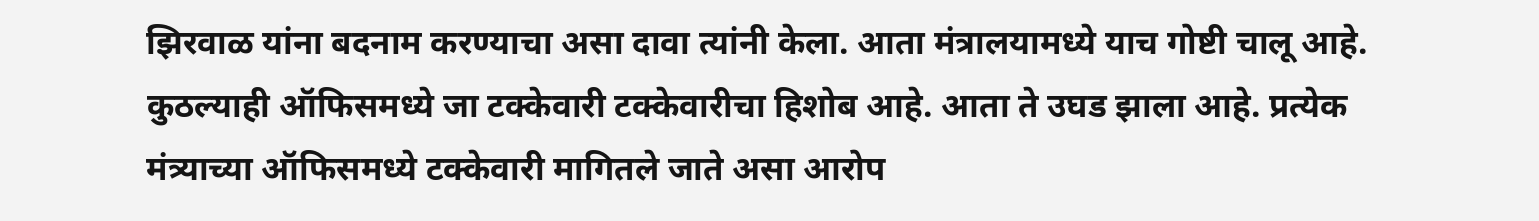झिरवाळ यांना बदनाम करण्याचा असा दावा त्यांनी केला. आता मंत्रालयामध्ये याच गोष्टी चालू आहे. कुठल्याही ऑफिसमध्ये जा टक्केवारी टक्केवारीचा हिशोब आहे. आता ते उघड झाला आहे. प्रत्येक मंत्र्याच्या ऑफिसमध्ये टक्केवारी मागितले जाते असा आरोप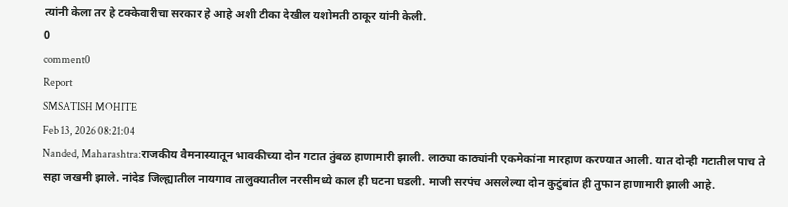त्यांनी केला तर हे टक्केवारीचा सरकार हे आहे अशी टीका देखील यशोमती ठाकूर यांनी केली.
0
comment0
Report
SMSATISH MOHITE
Feb 13, 2026 08:21:04
Nanded, Maharashtra:राजकीय वैमनास्यातून भावकीच्या दोन गटात तुंबळ हाणामारी झाली. लाठ्या काठ्यांनी एकमेकांना मारहाण करण्यात आली. यात दोन्ही गटातील पाच ते सहा जखमी झाले. नांदेड जिल्ह्यातील नायगाव तालुक्यातील नरसीमध्ये काल ही घटना घडली. माजी सरपंच असलेल्या दोन कुटुंबांत ही तुफान हाणामारी झाली आहे.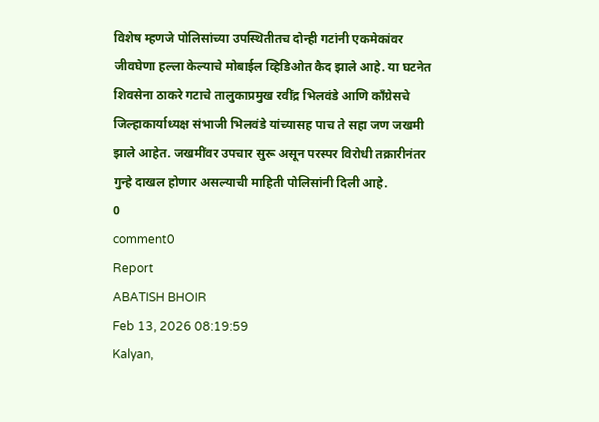विशेष म्हणजे पोलिसांच्या उपस्थितीतच दोन्ही गटांनी एकमेकांवर जीवघेणा हल्ला केल्याचे मोबाईल व्हिडिओत कैद झाले आहे. या घटनेत शिवसेना ठाकरे गटाचे तालुकाप्रमुख रवींद्र भिलवंडे आणि काँग्रेसचे जिल्हाकार्याध्यक्ष संभाजी भिलवंडे यांच्यासह पाच ते सहा जण जखमी झाले आहेत. जखमींवर उपचार सुरू असून परस्पर विरोधी तक्रारीनंतर गुन्हे दाखल होणार असल्याची माहिती पोलिसांनी दिली आहे.
0
comment0
Report
ABATISH BHOIR
Feb 13, 2026 08:19:59
Kalyan,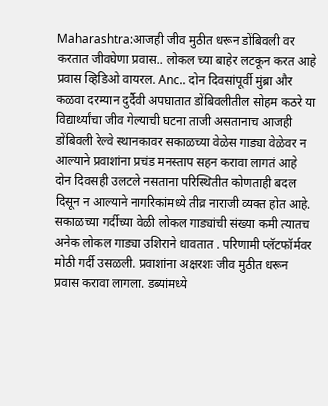Maharashtra:आजही जीव मुठीत धरून डोंबिवली वर करतात जीवघेणा प्रवास.. लोकल च्या बाहेर लटकून करत आहे प्रवास व्हिडिओ वायरल. Anc.. दोन दिवसांपूर्वी मुंब्रा और कळवा दरम्यान दुर्दैवी अपघातात डोंबिवलीतील सोहम कठरे या विद्यार्थ्यांचा जीव गेल्याची घटना ताजी असतानाच आजही डोंबिवली रेल्वे स्थानकावर सकाळच्या वेळेस गाड्या वेळेवर न आल्याने प्रवाशांना प्रचंड मनस्ताप सहन करावा लागतं आहे दोन दिवसही उलटले नसताना परिस्थितीत कोणताही बदल दिसून न आल्याने नागरिकांमध्ये तीव्र नाराजी व्यक्त होत आहे. सकाळच्या गर्दीच्या वेळी लोकल गाड्यांची संख्या कमी त्यातच अनेक लोकल गाड्या उशिराने धावतात . परिणामी प्लॅटफॉर्मवर मोठी गर्दी उसळली. प्रवाशांना अक्षरशः जीव मुठीत धरून प्रवास करावा लागला. डब्यांमध्ये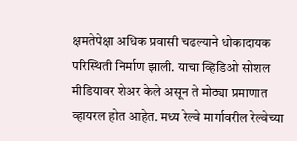क्षमतेपेक्षा अधिक प्रवासी चढल्याने धोकादायक परिस्थिती निर्माण झाली. याचा व्हिडिओ सोशल मीडियावर शेअर केले असून ते मोठ्या प्रमाणात व्हायरल होत आहेत. मध्य रेल्वे मार्गावरील रेल्वेच्या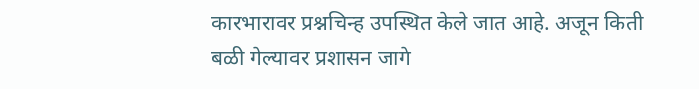कारभारावर प्रश्नचिन्ह उपस्थित केले जात आहे. अजून किती बळी गेल्यावर प्रशासन जागे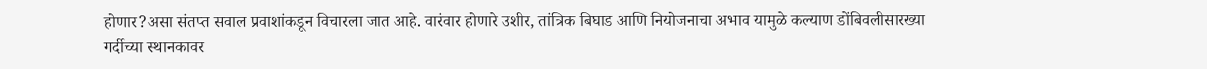होणार?असा संतप्त सवाल प्रवाशांकडून विचारला जात आहे. वारंवार होणारे उशीर, तांत्रिक बिघाड आणि नियोजनाचा अभाव यामुळे कल्याण डोंबिवलीसारख्या गर्दीच्या स्थानकावर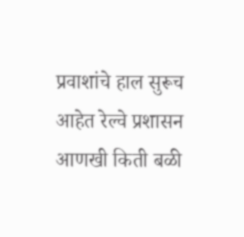प्रवाशांचे हाल सुरूच आहेत रेल्वे प्रशासन आणखी किती बळी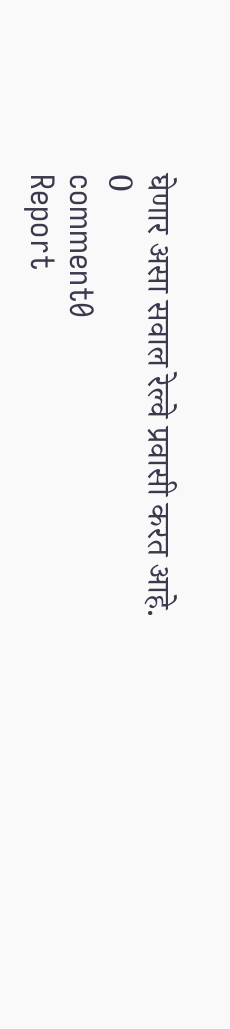घेणार असा सवाल रेल्वे प्रवासी करत आहे.
0
comment0
Report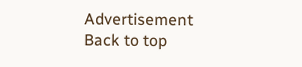Advertisement
Back to top